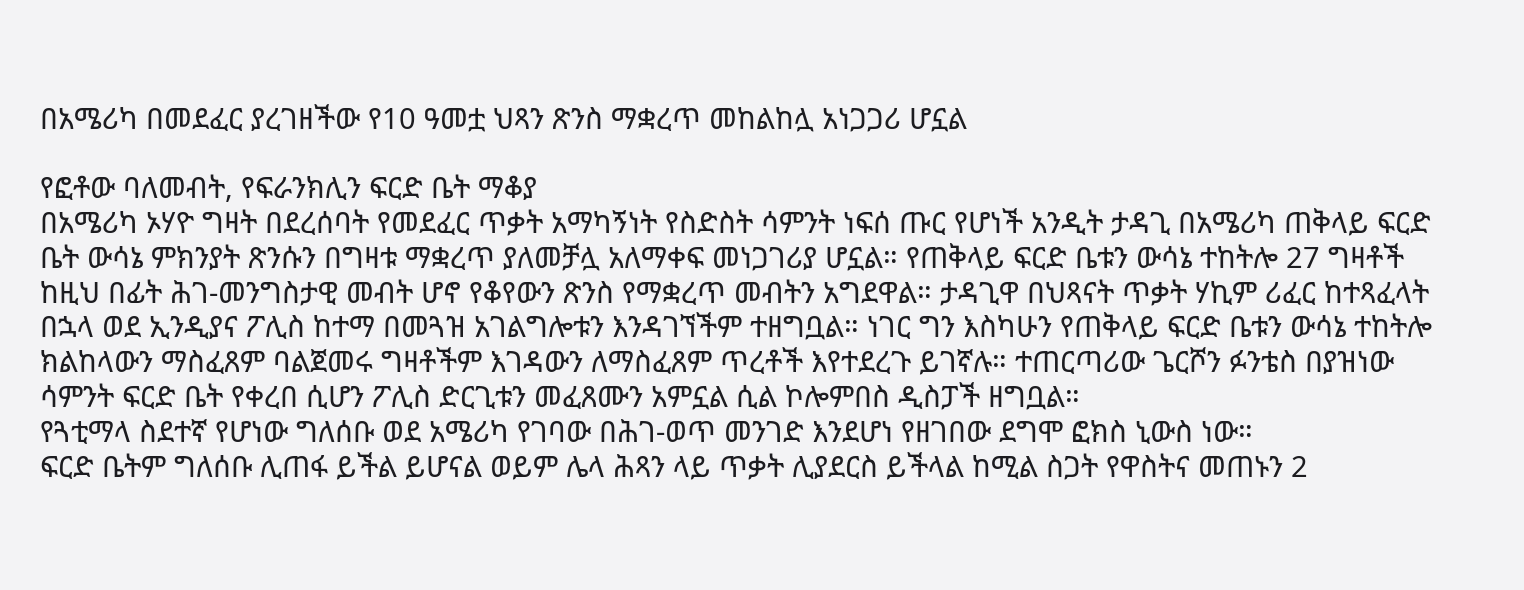በአሜሪካ በመደፈር ያረገዘችው የ10 ዓመቷ ህጻን ጽንስ ማቋረጥ መከልከሏ አነጋጋሪ ሆኗል

የፎቶው ባለመብት, የፍራንክሊን ፍርድ ቤት ማቆያ
በአሜሪካ ኦሃዮ ግዛት በደረሰባት የመደፈር ጥቃት አማካኝነት የስድስት ሳምንት ነፍሰ ጡር የሆነች አንዲት ታዳጊ በአሜሪካ ጠቅላይ ፍርድ ቤት ውሳኔ ምክንያት ጽንሱን በግዛቱ ማቋረጥ ያለመቻሏ አለማቀፍ መነጋገሪያ ሆኗል። የጠቅላይ ፍርድ ቤቱን ውሳኔ ተከትሎ 27 ግዛቶች ከዚህ በፊት ሕገ-መንግስታዊ መብት ሆኖ የቆየውን ጽንስ የማቋረጥ መብትን አግደዋል። ታዳጊዋ በህጻናት ጥቃት ሃኪም ሪፈር ከተጻፈላት በኋላ ወደ ኢንዲያና ፖሊስ ከተማ በመጓዝ አገልግሎቱን እንዳገኘችም ተዘግቧል። ነገር ግን እስካሁን የጠቅላይ ፍርድ ቤቱን ውሳኔ ተከትሎ ክልከላውን ማስፈጸም ባልጀመሩ ግዛቶችም እገዳውን ለማስፈጸም ጥረቶች እየተደረጉ ይገኛሉ። ተጠርጣሪው ጌርሾን ፉንቴስ በያዝነው ሳምንት ፍርድ ቤት የቀረበ ሲሆን ፖሊስ ድርጊቱን መፈጸሙን አምኗል ሲል ኮሎምበስ ዲስፓች ዘግቧል።
የጓቲማላ ስደተኛ የሆነው ግለሰቡ ወደ አሜሪካ የገባው በሕገ-ወጥ መንገድ እንደሆነ የዘገበው ደግሞ ፎክስ ኒውስ ነው።
ፍርድ ቤትም ግለሰቡ ሊጠፋ ይችል ይሆናል ወይም ሌላ ሕጻን ላይ ጥቃት ሊያደርስ ይችላል ከሚል ስጋት የዋስትና መጠኑን 2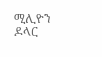ሚሊዮን ዶላር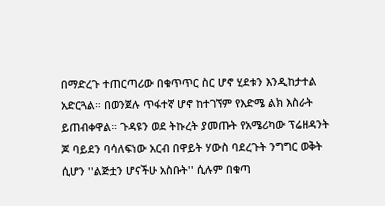በማድረጉ ተጠርጣሪው በቁጥጥር ስር ሆኖ ሂደቱን እንዲከታተል አድርጓል። በወንጀሉ ጥፋተኛ ሆኖ ከተገኘም የእድሜ ልክ እስራት ይጠብቀዋል። ጉዳዩን ወደ ትኩረት ያመጡት የአሜሪካው ፕሬዘዳንት ጆ ባይደን ባሳለፍነው አርብ በዋይት ሃውስ ባደረጉት ንግግር ወቅት ሲሆን ''ልጅቷን ሆናችሁ አስቡት'' ሲሉም በቁጣ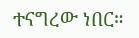ተናግረው ነበር።